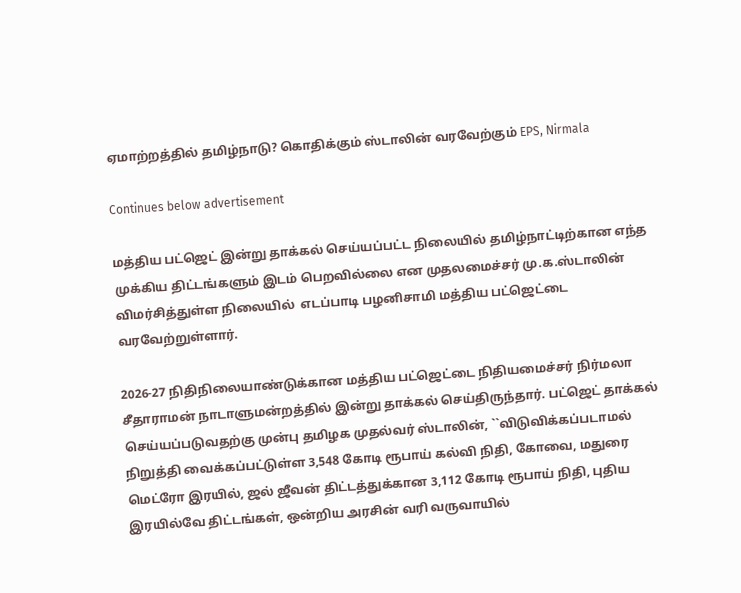ஏமாற்றத்தில் தமிழ்நாடு? கொதிக்கும் ஸ்டாலின் வரவேற்கும் EPS, Nirmala

Continues below advertisement

மத்திய பட்ஜெட் இன்று தாக்கல் செய்யப்பட்ட நிலையில் தமிழ்நாட்டிற்கான எந்த முக்கிய திட்டங்களும் இடம் பெறவில்லை என முதலமைச்சர் மு.க.ஸ்டாலின் விமர்சித்துள்ள நிலையில்  எடப்பாடி பழனிசாமி மத்திய பட்ஜெட்டை வரவேற்றுள்ளார்.

2026-27 நிதிநிலையாண்டுக்கான மத்திய பட்ஜெட்டை நிதியமைச்சர் நிர்மலா சீதாராமன் நாடாளுமன்றத்தில் இன்று தாக்கல் செய்திருந்தார். பட்ஜெட் தாக்கல் செய்யப்படுவதற்கு முன்பு தமிழக முதல்வர் ஸ்டாலின், ``விடுவிக்கப்படாமல் நிறுத்தி வைக்கப்பட்டுள்ள 3,548 கோடி ரூபாய் கல்வி நிதி, கோவை, மதுரை மெட்ரோ இரயில், ஜல் ஜீவன் திட்டத்துக்கான 3,112 கோடி ரூபாய் நிதி, புதிய இரயில்வே திட்டங்கள், ஒன்றிய அரசின் வரி வருவாயில்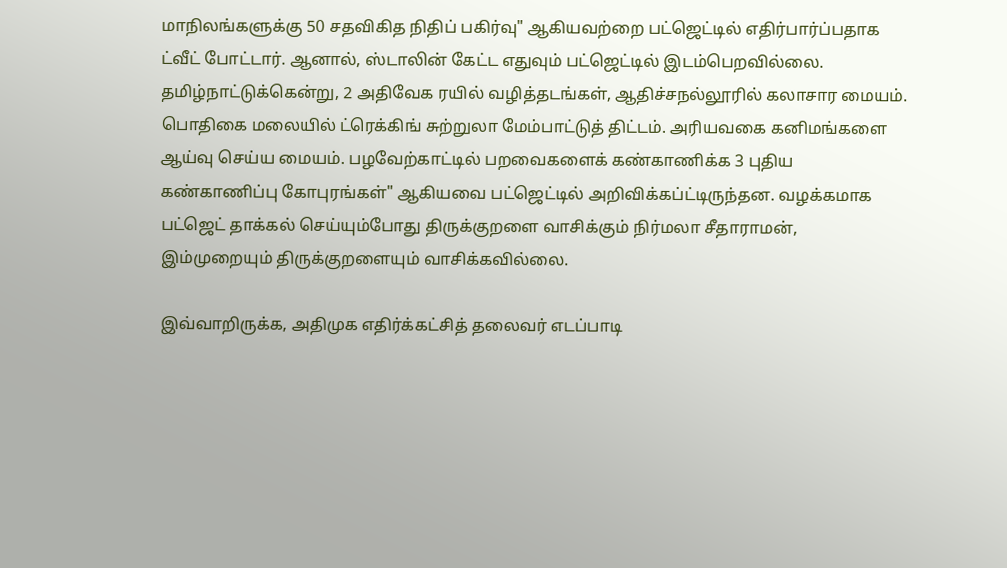மாநிலங்களுக்கு 50 சதவிகித நிதிப் பகிர்வு" ஆகியவற்றை பட்ஜெட்டில் எதிர்பார்ப்பதாக ட்வீட் போட்டார். ஆனால், ஸ்டாலின் கேட்ட எதுவும் பட்ஜெட்டில் இடம்பெறவில்லை. தமிழ்நாட்டுக்கென்று, 2 அதிவேக ரயில் வழித்தடங்கள், ஆதிச்சநல்லூரில் கலாசார மையம். பொதிகை மலையில் ட்ரெக்கிங் சுற்றுலா மேம்பாட்டுத் திட்டம். அரியவகை கனிமங்களை ஆய்வு செய்ய மையம். பழவேற்காட்டில் பறவைகளைக் கண்காணிக்க 3 புதிய கண்காணிப்பு கோபுரங்கள்" ஆகியவை பட்ஜெட்டில் அறிவிக்கப்ட்டிருந்தன. வழக்கமாக பட்ஜெட் தாக்கல் செய்யும்போது திருக்குறளை வாசிக்கும் நிர்மலா சீதாராமன், இம்முறையும் திருக்குறளையும் வாசிக்கவில்லை.

இவ்வாறிருக்க, அதிமுக எதிர்க்கட்சித் தலைவர் எடப்பாடி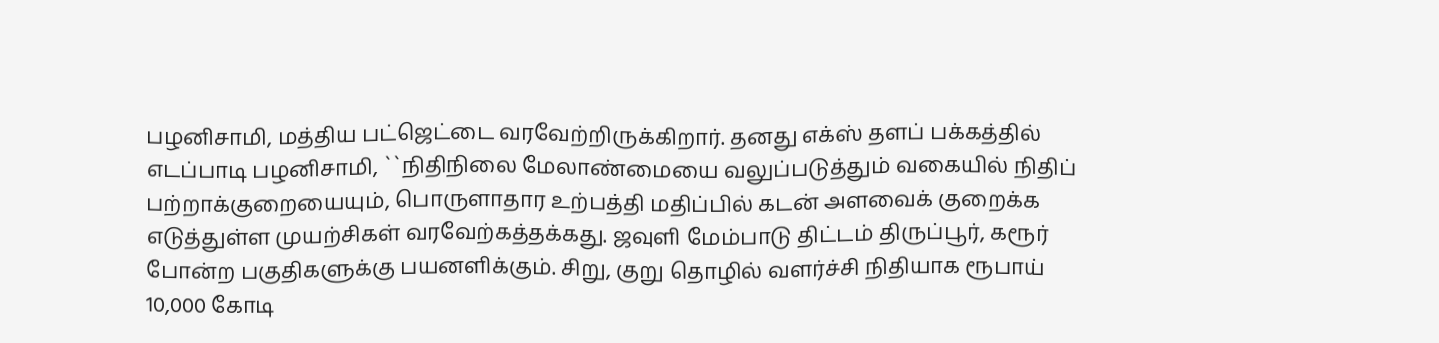பழனிசாமி, மத்திய பட்ஜெட்டை வரவேற்றிருக்கிறார். தனது எக்ஸ் தளப் பக்கத்தில் எடப்பாடி பழனிசாமி, ``நிதிநிலை மேலாண்மையை வலுப்படுத்தும் வகையில் நிதிப் பற்றாக்குறையையும், பொருளாதார உற்பத்தி மதிப்பில் கடன் அளவைக் குறைக்க எடுத்துள்ள முயற்சிகள் வரவேற்கத்தக்கது. ஜவுளி மேம்பாடு திட்டம் திருப்பூர், கரூர் போன்ற பகுதிகளுக்கு பயனளிக்கும். சிறு, குறு தொழில் வளர்ச்சி நிதியாக ரூபாய் 10,000 கோடி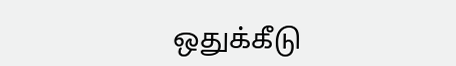ஒதுக்கீடு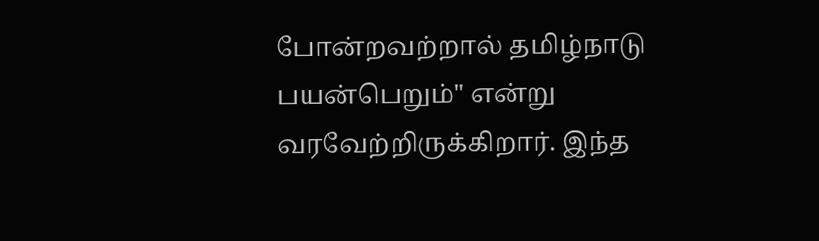போன்றவற்றால் தமிழ்நாடு பயன்பெறும்" என்று வரவேற்றிருக்கிறார். இந்த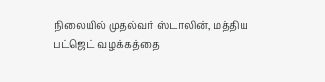நிலையில் முதல்வர் ஸ்டாலின், மத்திய பட்ஜெட் வழக்கத்தை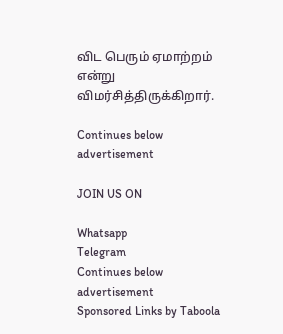விட பெரும் ஏமாற்றம் என்று விமர்சித்திருக்கிறார்.

Continues below advertisement

JOIN US ON

Whatsapp
Telegram
Continues below advertisement
Sponsored Links by Taboola